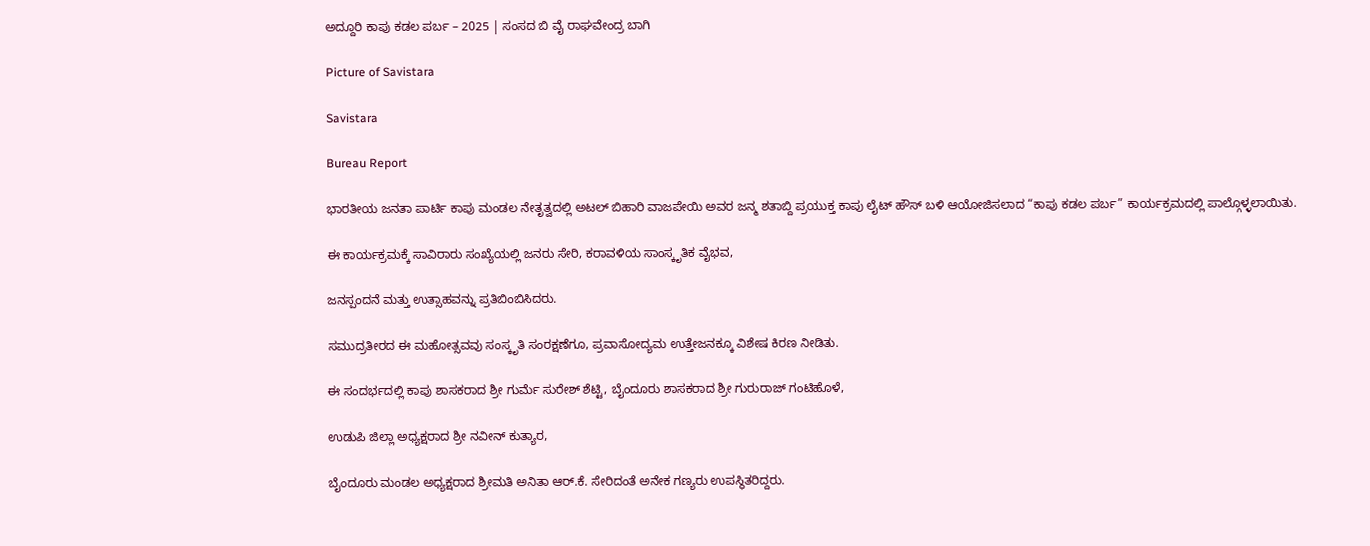ಅದ್ದೂರಿ ಕಾಪು ಕಡಲ ಪರ್ಬ – 2025 | ಸಂಸದ ಬಿ ವೈ ರಾಘವೇಂದ್ರ ಬಾಗಿ

Picture of Savistara

Savistara

Bureau Report

ಭಾರತೀಯ ಜನತಾ ಪಾರ್ಟಿ ಕಾಪು ಮಂಡಲ ನೇತೃತ್ವದಲ್ಲಿ ಅಟಲ್ ಬಿಹಾರಿ ವಾಜಪೇಯಿ ಅವರ ಜನ್ಮ ಶತಾಬ್ದಿ ಪ್ರಯುಕ್ತ ಕಾಪು ಲೈಟ್ ಹೌಸ್ ಬಳಿ ಆಯೋಜಿಸಲಾದ “ಕಾಪು ಕಡಲ ಪರ್ಬ” ಕಾರ್ಯಕ್ರಮದಲ್ಲಿ ಪಾಲ್ಗೊಳ್ಳಲಾಯಿತು.

ಈ ಕಾರ್ಯಕ್ರಮಕ್ಕೆ ಸಾವಿರಾರು ಸಂಖ್ಯೆಯಲ್ಲಿ ಜನರು ಸೇರಿ, ಕರಾವಳಿಯ ಸಾಂಸ್ಕೃತಿಕ ವೈಭವ,

ಜನಸ್ಪಂದನೆ ಮತ್ತು ಉತ್ಸಾಹವನ್ನು ಪ್ರತಿಬಿಂಬಿಸಿದರು.

ಸಮುದ್ರತೀರದ ಈ ಮಹೋತ್ಸವವು ಸಂಸ್ಕೃತಿ ಸಂರಕ್ಷಣೆಗೂ, ಪ್ರವಾಸೋದ್ಯಮ ಉತ್ತೇಜನಕ್ಕೂ ವಿಶೇಷ ಕಿರಣ ನೀಡಿತು.

ಈ ಸಂದರ್ಭದಲ್ಲಿ ಕಾಪು ಶಾಸಕರಾದ ಶ್ರೀ ಗುರ್ಮೆ ಸುರೇಶ್ ಶೆಟ್ಟಿ, ಬೈಂದೂರು ಶಾಸಕರಾದ ಶ್ರೀ ಗುರುರಾಜ್ ಗಂಟಿಹೊಳೆ,

ಉಡುಪಿ ಜಿಲ್ಲಾ ಅಧ್ಯಕ್ಷರಾದ ಶ್ರೀ ನವೀನ್ ಕುತ್ಯಾರ,

ಬೈಂದೂರು ಮಂಡಲ ಅಧ್ಯಕ್ಷರಾದ ಶ್ರೀಮತಿ ಅನಿತಾ ಆರ್.ಕೆ. ಸೇರಿದಂತೆ ಅನೇಕ ಗಣ್ಯರು ಉಪಸ್ಥಿತರಿದ್ದರು.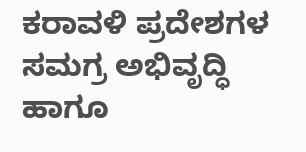ಕರಾವಳಿ ಪ್ರದೇಶಗಳ ಸಮಗ್ರ ಅಭಿವೃದ್ಧಿ ಹಾಗೂ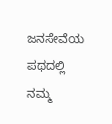ಜನಸೇವೆಯ ಪಥದಲ್ಲಿ ನಮ್ಮ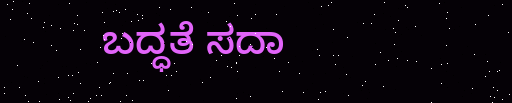ಬದ್ಧತೆ ಸದಾ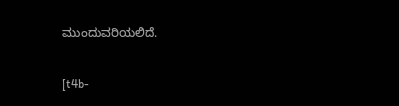ಮುಂದುವರಿಯಲಿದೆ.

[t4b-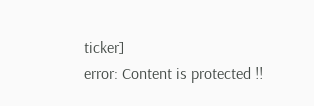ticker]
error: Content is protected !!